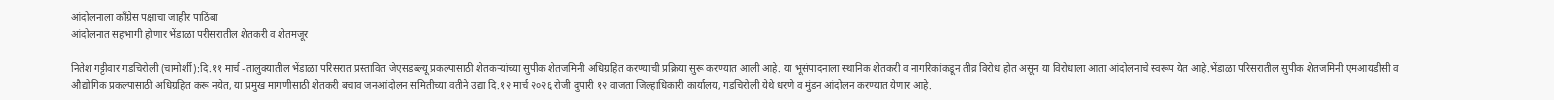आंदोलनाला काँग्रेस पक्षाचा जाहीर पाठिंबा
आंदोलनात सहभागी होणार भेंडाळा परीसरातील शेतकरी व शेतमजूर

नितेश गट्टीवार गडचिरोली (चामोर्शी):दि.११ मार्च -तालुक्यातील भेंडाळा परिसरात प्रस्तावित जेएसडब्ल्यू प्रकल्पासाठी शेतकऱ्यांच्या सुपीक शेतजमिनी अधिग्रहित करण्याची प्रक्रिया सुरू करण्यात आली आहे. या भूसंपादनाला स्थानिक शेतकरी व नागरिकांकडून तीव्र विरोध होत असून या विरोधाला आता आंदोलनाचे स्वरूप येत आहे.भेंडाळा परिसरातील सुपीक शेतजमिनी एमआयडीसी व औद्योगिक प्रकल्पासाठी अधिग्रहित करू नयेत, या प्रमुख मागणीसाठी शेतकरी बचाव जनआंदोलन समितीच्या वतीने उद्या दि.१२ मार्च २०२६ रोजी दुपारी १२ वाजता जिल्हाधिकारी कार्यालय, गडचिरोली येथे धरणे व मुंडन आंदोलन करण्यात येणार आहे.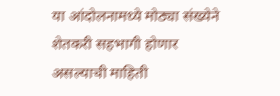या आंदोलनामध्ये मोठ्या संख्येने शेतकरी सहभागी होणार असल्याची माहिती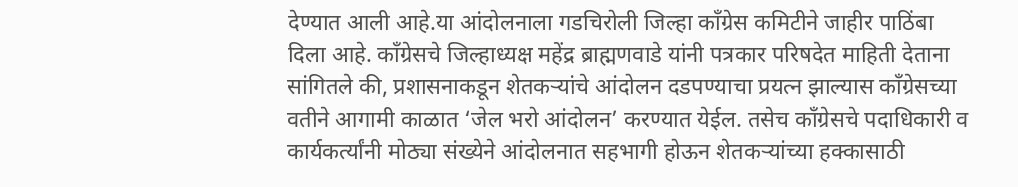देण्यात आली आहे.या आंदोलनाला गडचिरोली जिल्हा काँग्रेस कमिटीने जाहीर पाठिंबा दिला आहे. काँग्रेसचे जिल्हाध्यक्ष महेंद्र ब्राह्मणवाडे यांनी पत्रकार परिषदेत माहिती देताना सांगितले की, प्रशासनाकडून शेतकऱ्यांचे आंदोलन दडपण्याचा प्रयत्न झाल्यास काँग्रेसच्या वतीने आगामी काळात ‘जेल भरो आंदोलन’ करण्यात येईल. तसेच काँग्रेसचे पदाधिकारी व कार्यकर्त्यांनी मोठ्या संख्येने आंदोलनात सहभागी होऊन शेतकऱ्यांच्या हक्कासाठी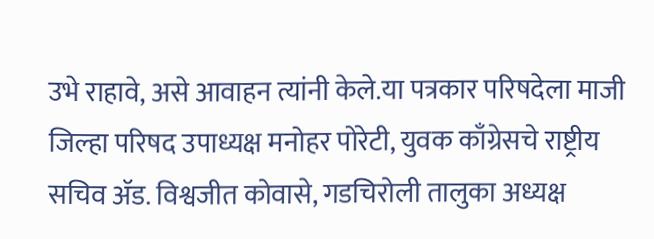उभे राहावे, असे आवाहन त्यांनी केले.या पत्रकार परिषदेला माजी जिल्हा परिषद उपाध्यक्ष मनोहर पोरेटी, युवक काँग्रेसचे राष्ट्रीय सचिव ॲड. विश्वजीत कोवासे, गडचिरोली तालुका अध्यक्ष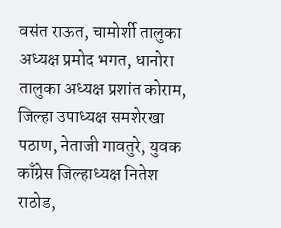वसंत राऊत, चामोर्शी तालुका अध्यक्ष प्रमोद भगत, धानोरा तालुका अध्यक्ष प्रशांत कोराम, जिल्हा उपाध्यक्ष समशेरखा पठाण, नेताजी गावतुरे, युवक काँग्रेस जिल्हाध्यक्ष नितेश राठोड,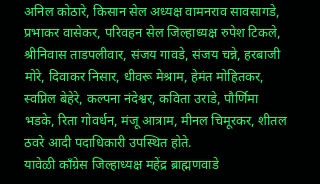अनिल कोठारे, किसान सेल अध्यक्ष वामनराव सावसागडे, प्रभाकर वासेकर, परिवहन सेल जिल्हाध्यक्ष रुपेश टिकले, श्रीनिवास ताडपलीवार, संजय गावडे, संजय चन्ने, हरबाजी मोरे, दिवाकर निसार, धीवरू मेश्राम, हेमंत मोहितकर, स्वप्निल बेहेरे, कल्पना नंदेश्वर, कविता उराडे, पौर्णिमा भडके, रिता गोवर्धन, मंजू आत्राम, मीनल चिमूरकर, शीतल ठवरे आदी पदाधिकारी उपस्थित होते.
यावेळी काँग्रेस जिल्हाध्यक्ष महेंद्र ब्राह्मणवाडे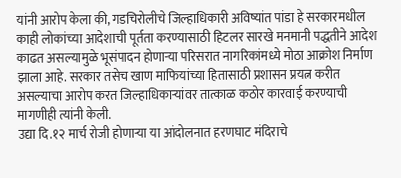यांनी आरोप केला की, गडचिरोलीचे जिल्हाधिकारी अविष्यांत पांडा हे सरकारमधील काही लोकांच्या आदेशाची पूर्तता करण्यासाठी हिटलर सारखे मनमानी पद्धतीने आदेश काढत असल्यामुळे भूसंपादन होणाऱ्या परिसरात नागरिकांमध्ये मोठा आक्रोश निर्माण झाला आहे. सरकार तसेच खाण माफियांच्या हितासाठी प्रशासन प्रयत्न करीत असल्याचा आरोप करत जिल्हाधिकाऱ्यांवर तात्काळ कठोर कारवाई करण्याची मागणीही त्यांनी केली.
उद्या दि.१२ मार्च रोजी होणाऱ्या या आंदोलनात हरणघाट मंदिराचे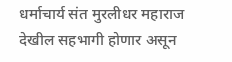धर्माचार्य संत मुरलीधर महाराज देखील सहभागी होणार असून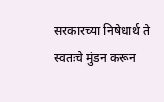सरकारच्या निषेधार्थ ते स्वतःचे मुंडन करून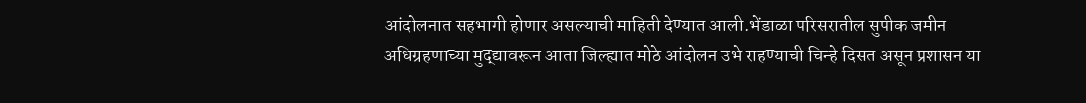आंदोलनात सहभागी होणार असल्याची माहिती देण्यात आली.भेंडाळा परिसरातील सुपीक जमीन अधिग्रहणाच्या मुद्द्यावरून आता जिल्ह्यात मोठे आंदोलन उभे राहण्याची चिन्हे दिसत असून प्रशासन या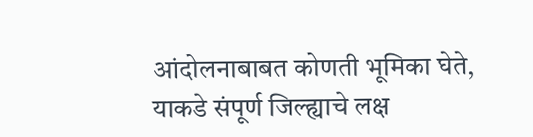आंदोलनाबाबत कोणती भूमिका घेते, याकडे संपूर्ण जिल्ह्याचे लक्ष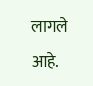लागले आहे.